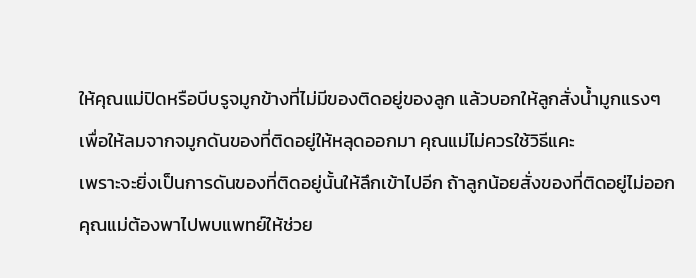ให้คุณแม่ปิดหรือบีบรูจมูกข้างที่ไม่มีของติดอยู่ของลูก แล้วบอกให้ลูกสั่งน้ำมูกแรงๆ
เพื่อให้ลมจากจมูกดันของที่ติดอยู่ให้หลุดออกมา คุณแม่ไม่ควรใช้วิธีแคะ
เพราะจะยิ่งเป็นการดันของที่ติดอยู่นั้นให้ลึกเข้าไปอีก ถ้าลูกน้อยสั่งของที่ติดอยู่ไม่ออก
คุณแม่ต้องพาไปพบแพทย์ให้ช่วย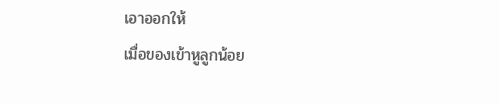เอาออกให้
เมื่อของเข้าหูลูกน้อย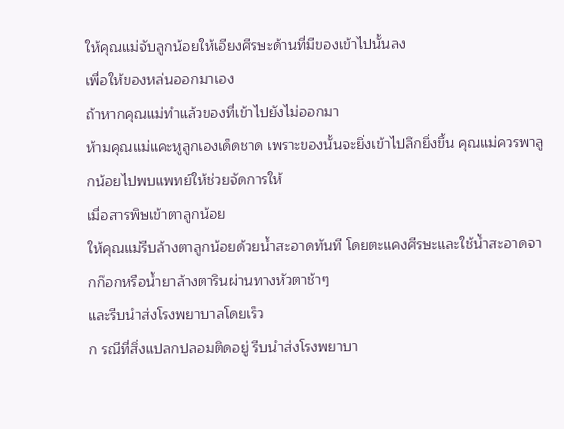ให้คุณแม่จับลูกน้อยให้เอียงศีรษะด้านที่มีของเข้าไปนั้นลง
เพื่อให้ของหล่นออกมาเอง
ถ้าหากคุณแม่ทำแล้วของที่เข้าไปยังไม่ออกมา
ห้ามคุณแม่แคะหูลูกเองเด็ดชาด เพราะของนั้นจะยิ่งเข้าไปลึกยิ่งขึ้น คุณแม่ควรพาลูกน้อยไปพบแพทย์ให้ช่วยจัดการให้
เมื่อสารพิษเข้าตาลูกน้อย
ให้คุณแม่รีบล้างตาลูกน้อยด้วยน้ำสะอาดทันที โดยตะแคงศีรษะและใช้น้ำสะอาดจากก๊อกหรือน้ำยาล้างตารินผ่านทางหัวตาช้าๆ
และรีบนำส่งโรงพยาบาลโดยเร็ว
ก รณีที่สิ่งแปลกปลอมติดอยู่ รีบนำส่งโรงพยาบา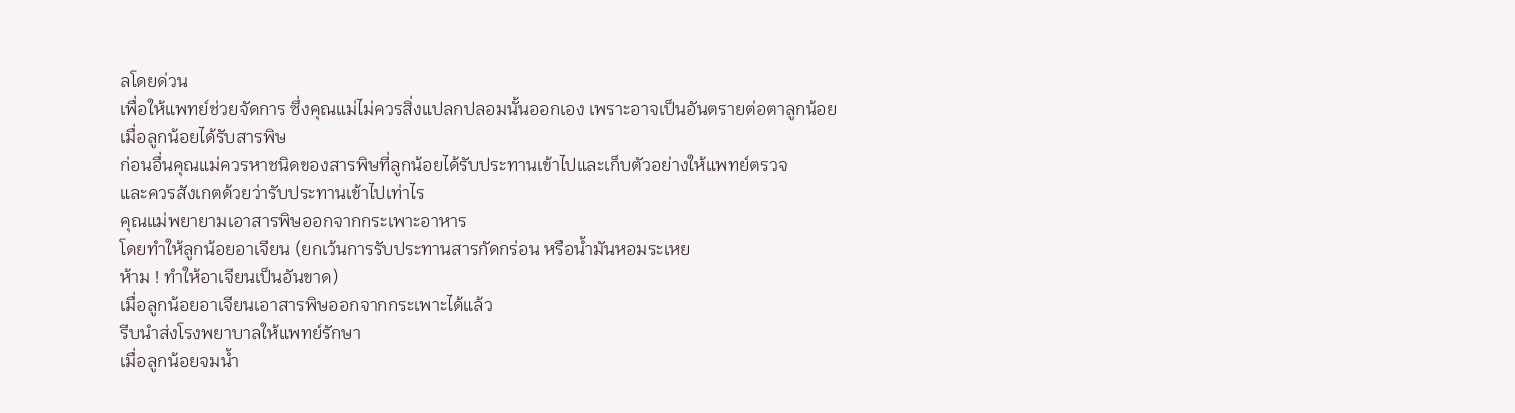ลโดยด่วน
เพื่อให้แพทย์ช่วยจัดการ ซึ่งคุณแม่ไม่ควรสิ่งแปลกปลอมนั้นออกเอง เพราะอาจเป็นอันตรายต่อตาลูกน้อย
เมื่อลูกน้อยได้รับสารพิษ
ก่อนอื่นคุณแม่ควรหาชนิดของสารพิษที่ลูกน้อยได้รับประทานเข้าไปและเก็บตัวอย่างให้แพทย์ตรวจ
และควรสังเกตด้วยว่ารับประทานเข้าไปเท่าไร
คุณแม่พยายามเอาสารพิษออกจากกระเพาะอาหาร
โดยทำให้ลูกน้อยอาเจียน (ยกเว้นการรับประทานสารกัดกร่อน หรือน้ำมันหอมระเหย
ห้าม ! ทำให้อาเจียนเป็นอันขาด)
เมื่อลูกน้อยอาเจียนเอาสารพิษออกจากกระเพาะได้แล้ว
รีบนำส่งโรงพยาบาลให้แพทย์รักษา
เมื่อลูกน้อยจมน้ำ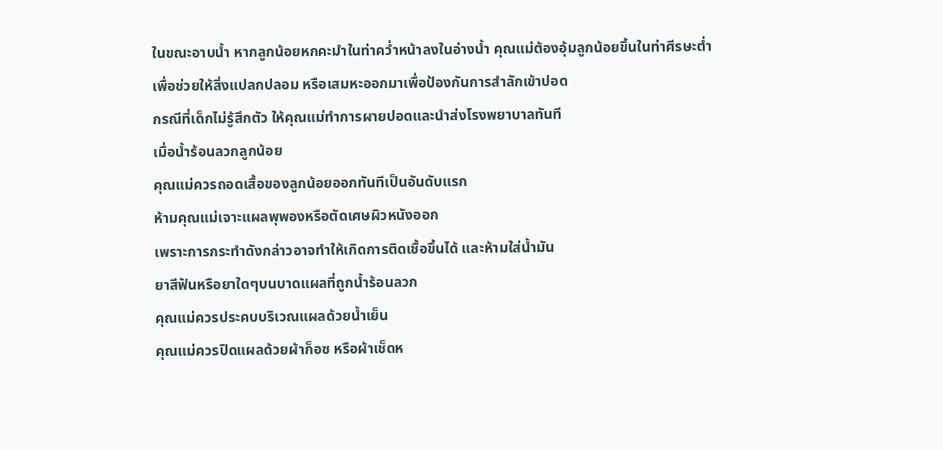ในขณะอาบน้ำ หากลูกน้อยหกคะมำในท่าคว่ำหน้าลงในอ่างน้ำ คุณแม่ต้องอุ้มลูกน้อยขึ้นในท่าศีรษะต่ำ
เพื่อช่วยให้สิ่งแปลกปลอม หรือเสมหะออกมาเพื่อป้องกันการสำลักเข้าปอด
กรณีที่เด็กไม่รู้สึกตัว ให้คุณแม่ทำการผายปอดและนำส่งโรงพยาบาลทันที
เมื่อน้ำร้อนลวกลูกน้อย
คุณแม่ควรถอดเสื้อของลูกน้อยออกทันทีเป็นอันดับแรก
ห้ามคุณแม่เจาะแผลพุพองหรือตัดเศษผิวหนังออก
เพราะการกระทำดังกล่าวอาจทำให้เกิดการติดเชื้อขึ้นได้ และห้ามใส่น้ำมัน
ยาสีฟันหรือยาใดๆบนบาดแผลที่ถูกน้ำร้อนลวก
คุณแม่ควรประคบบริเวณแผลด้วยน้ำเย็น
คุณแม่ควรปิดแผลด้วยผ้าก็อซ หรือผ้าเช็ดห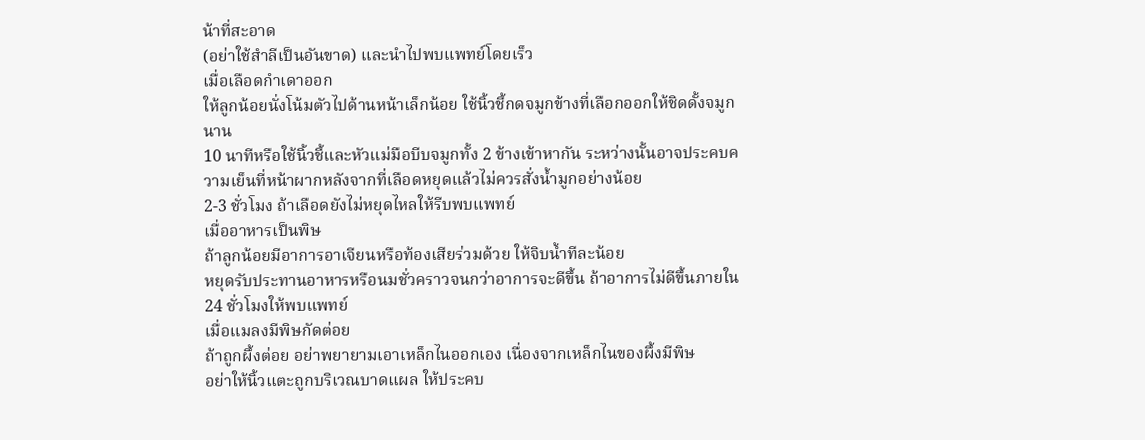น้าที่สะอาด
(อย่าใช้สำลีเป็นอันขาด) และนำไปพบแพทย์โดยเร็ว
เมื่อเลือดกำเดาออก
ให้ลูกน้อยนั่งโน้มตัวไปด้านหน้าเล็กน้อย ใช้นิ้วชี้กดจมูกข้างที่เลือกออกให้ชิดดั้งจมูกนาน
10 นาทีหรือใช้นิ้วชี้และหัวแม่มือบีบจมูกทั้ง 2 ข้างเข้าหากัน ระหว่างนั้นอาจประคบความเย็นที่หน้าผากหลังจากที่เลือดหยุดแล้วไม่ควรสั่งน้ำมูกอย่างน้อย
2-3 ชั่วโมง ถ้าเลือดยังไม่หยุดไหลให้รีบพบแพทย์
เมื่ออาหารเป็นพิษ
ถ้าลูกน้อยมีอาการอาเจียนหรือท้องเสียร่วมด้วย ให้จิบน้ำทีละน้อย
หยุดรับประทานอาหารหรือนมชั่วคราวจนกว่าอาการจะดีขึ้น ถ้าอาการไม่ดีขึ้นภายใน
24 ชั่วโมงให้พบแพทย์
เมื่อแมลงมีพิษกัดต่อย
ถ้าถูกผึ้งต่อย อย่าพยายามเอาเหล็กไนออกเอง เนื่องจากเหล็กไนของผึ้งมีพิษ
อย่าให้นิ้วแตะถูกบริเวณบาดแผล ให้ประคบ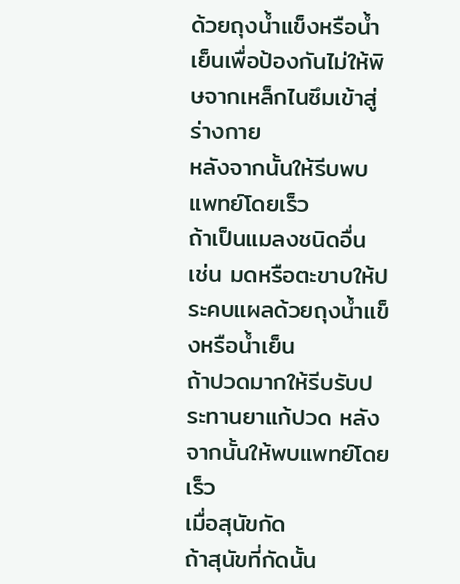ด้วยถุงน้ำแข็งหรือน้ำเย็นเพื่อป้องกันไม่ให้พิษจากเหล็กไนซึมเข้าสู่ร่างกาย
หลังจากนั้นให้รีบพบแพทย์โดยเร็ว
ถ้าเป็นแมลงชนิดอื่น เช่น มดหรือตะขาบให้ประคบแผลด้วยถุงน้ำแข็งหรือน้ำเย็น
ถ้าปวดมากให้รีบรับประทานยาแก้ปวด หลังจากนั้นให้พบแพทย์โดยเร็ว
เมื่อสุนัขกัด
ถ้าสุนัขที่กัดนั้น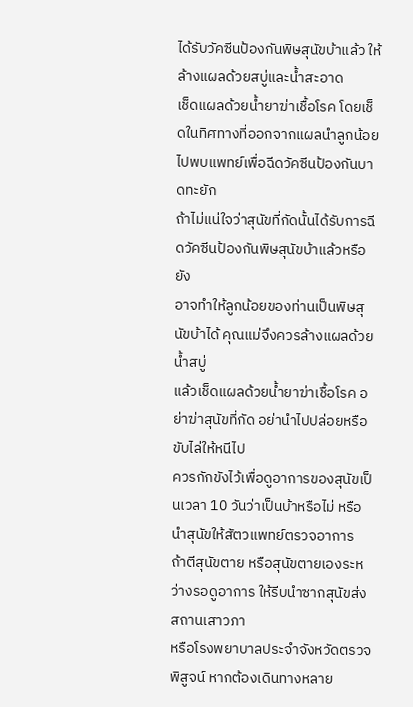ได้รับวัคซีนป้องกันพิษสุนัขบ้าแล้ว ให้ล้างแผลด้วยสบู่และน้ำสะอาด
เช็ดแผลด้วยน้ำยาฆ่าเชื้อโรค โดยเช็ดในทิศทางที่ออกจากแผลนำลูกน้อยไปพบแพทย์เพื่อฉีดวัคซีนป้องกันบาดทะยัก
ถ้าไม่แน่ใจว่าสุนัขที่กัดนั้นได้รับการฉีดวัคซีนป้องกันพิษสุนัขบ้าแล้วหรือยัง
อาจทำให้ลูกน้อยของท่านเป็นพิษสุนัขบ้าได้ คุณแม่จึงควรล้างแผลด้วยน้ำสบู่
แล้วเช็ดแผลด้วยน้ำยาฆ่าเชื้อโรค อย่าฆ่าสุนัขที่กัด อย่านำไปปล่อยหรือขับไล่ให้หนีไป
ควรกักขังไว้เพื่อดูอาการของสุนัขเป็นเวลา 10 วันว่าเป็นบ้าหรือไม่ หรือนำสุนัขให้สัตวแพทย์ตรวจอาการ
ถ้าตีสุนัขตาย หรือสุนัขตายเองระหว่างรอดูอาการ ให้รีบนำซากสุนัขส่งสถานเสาวภา
หรือโรงพยาบาลประจำจังหวัดตรวจพิสูจน์ หากต้องเดินทางหลาย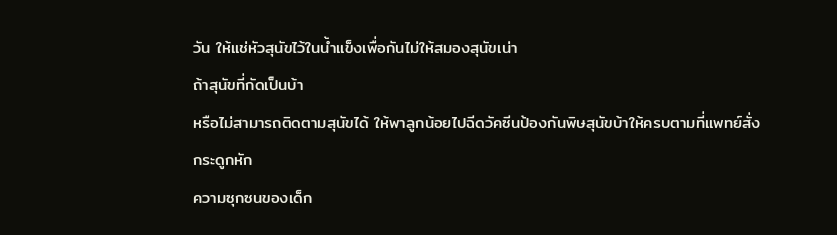วัน ให้แช่หัวสุนัขไว้ในน้ำแข็งเพื่อกันไม่ให้สมองสุนัขเน่า
ถ้าสุนัขที่กัดเป็นบ้า
หรือไม่สามารถติดตามสุนัขได้ ให้พาลูกน้อยไปฉีดวัคซีนป้องกันพิษสุนัขบ้าให้ครบตามที่แพทย์สั่ง
กระดูกหัก
ความซุกซนของเด็ก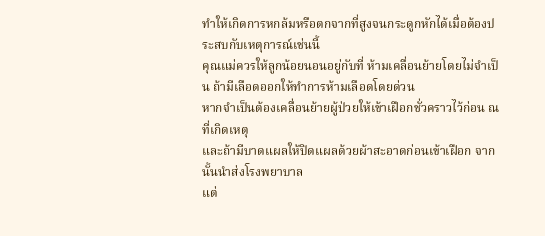ทำให้เกิดการหกล้มหรือตกจากที่สูงจนกระดูกหักได้เมื่อต้องประสบกับเหตุการณ์เช่นนี้
คุณแม่ควรให้ลูกน้อยนอนอยู่กับที่ ห้ามเคลื่อนย้ายโดยไม่จำเป็น ถ้ามีเลือดออกให้ทำการห้ามเลือดโดยด่วน
หากจำเป็นต้องเคลื่อนย้ายผู้ป่วยให้เข้าเฝือกชั่วคราวไว้ก่อน ณ ที่เกิดเหตุ
และถ้ามีบาดแผลให้ปิดแผลด้วยผ้าสะอาดก่อนเข้าเฝือก จากนั้นนำส่งโรงพยาบาล
แต่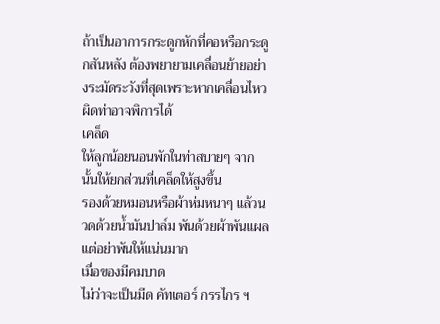ถ้าเป็นอาการกระดูกหักที่คอหรือกระดูกสันหลัง ต้องพยายามเคลื่อนย้ายอย่างระมัดระวังที่สุดเพราะหากเคลื่อนไหวผิดท่าอาจพิการได้
เคล็ด
ให้ลูกน้อยนอนพักในท่าสบายๆ จากนั้นให้ยกส่วนที่เคล็ดให้สูงขึ้น
รองด้วยหมอนหรือผ้าห่มหนาๆ แล้วนวดด้วยน้ำมันปาล์ม พันด้วยผ้าพันแผล
แต่อย่าพันให้แน่นมาก
เมื่อของมีคมบาด
ไม่ว่าจะเป็นมีด คัทเตอร์ กรรไกร ฯ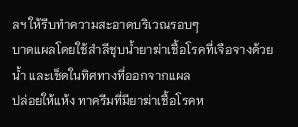ลฯ ให้รีบทำความสะอาดบริเวณรอบๆ
บาดแผลโดยใช้สำลีชุบน้ำยาฆ่าเชื้อโรคที่เจือจางด้วยน้ำ และเช็ดในทิศทางที่ออกจากแผล
ปล่อยให้แห้ง ทาครีมที่มียาฆ่าเชื้อโรคห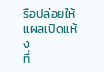รือปล่อยให้แผลเปิดแห้ง
ที่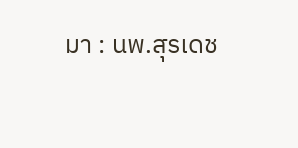มา : นพ.สุรเดช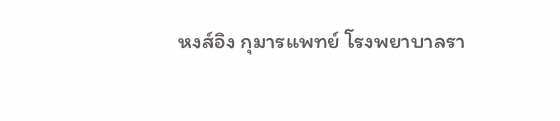หงส์อิง กุมารแพทย์ โรงพยาบาลรา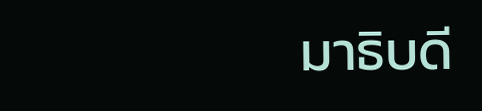มาธิบดี